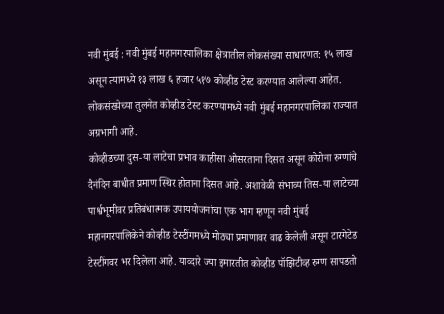नवी मुंबई : नवी मुंबई महानगरपालिका क्षेत्रातील लोकसंख्या साधारणत: १५ लाख असून त्यामध्ये १३ लाख ६ हजार ५१७ कोव्हीड टेस्ट करण्यात आलेल्या आहेत. लोकसंख्येच्या तुलनेत कोव्हीड टेस्ट करण्यामध्ये नवी मुंबई महानगरपालिका राज्यात अग्रभागी आहे.
कोव्हीडच्या दुस-या लाटेचा प्रभाव काहीसा ओसरताना दिसत असून कोरोना रुग्णांचे दैनंदिन बाधीत प्रमाण स्थिर होताना दिसत आहे. अशावेळी संभाव्य तिस-या लाटेच्या पार्श्वभूमीवर प्रतिबंधात्मक उपाययोजनांचा एक भाग म्हणून नवी मुंबई महानगरपालिकेने कोव्हीड टेस्टींगमध्ये मोठ्या प्रमाणावर वाढ केलेली असून टारगेटेड टेस्टींगवर भर दिलेला आहे. याव्दारे ज्या इमारतीत कोव्हीड पॉझिटीव्ह रुग्ण सापडतो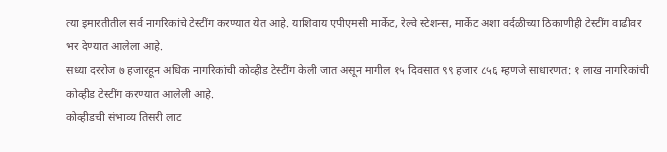त्या इमारतीतील सर्व नागरिकांचे टेस्टींग करण्यात येत आहे. याशिवाय एपीएमसी मार्केट, रेल्वे स्टेशन्स, मार्केट अशा वर्दळीच्या ठिकाणीही टेस्टींग वाढीवर भर देण्यात आलेला आहे.
सध्या दररोज ७ हजारहून अधिक नागरिकांची कोव्हीड टेस्टींग केली जात असून मागील १५ दिवसात ९९ हजार ८५६ म्हणजे साधारणत: १ लाख नागरिकांची कोव्हीड टेस्टींग करण्यात आलेली आहे.
कोव्हीडची संभाव्य तिसरी लाट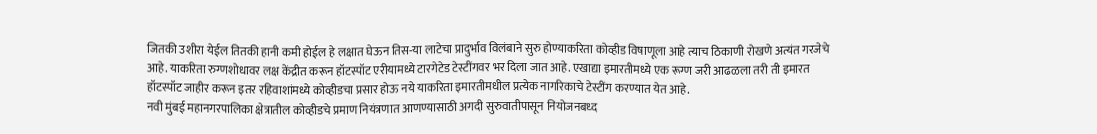जितकी उशीरा येईल तितकी हानी कमी होईल हे लक्षात घेऊन तिस-या लाटेचा प्रादुर्भाव विलंबाने सुरु होण्याकरिता कोव्हीड विषाणूला आहे त्याच ठिकाणी रोखणे अत्यंत गरजेचे आहे. याकरिता रुग्णशोधावर लक्ष केंद्रीत करून हॉटस्पॉट एरीयामध्ये टारगेटेड टेस्टींगवर भर दिला जात आहे. एखाद्या इमारतीमध्ये एक रूग्ण जरी आढळला तरी ती इमारत हॉटस्पॉट जाहीर करून इतर रहिवाशांमध्ये कोव्हीडचा प्रसार होऊ नये याकरिता इमारतीमधील प्रत्येक नागरिकाचे टेस्टींग करण्यात येत आहे.
नवी मुंबई महानगरपालिका क्षेत्रातील कोव्हीडचे प्रमाण नियंत्रणात आणण्यासाठी अगदी सुरुवातीपासून नियोजनबध्द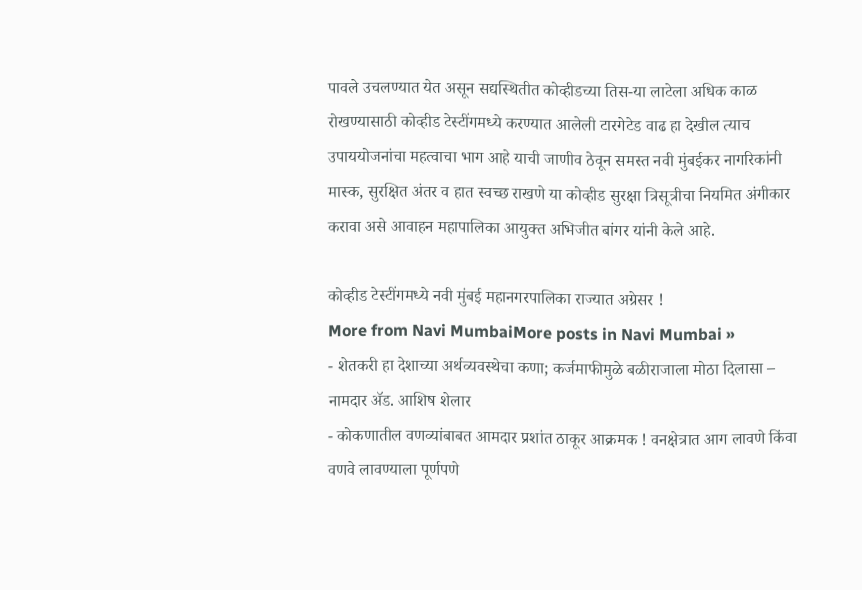पावले उचलण्यात येत असून सद्यस्थितीत कोव्हीडच्या तिस-या लाटेला अधिक काळ रोखण्यासाठी कोव्हीड टेस्टींगमध्ये करण्यात आलेली टारगेटेड वाढ हा देखील त्याच उपाययोजनांचा महत्वाचा भाग आहे याची जाणीव ठेवून समस्त नवी मुंबईकर नागरिकांनी मास्क, सुरक्षित अंतर व हात स्वच्छ राखणे या कोव्हीड सुरक्षा त्रिसूत्रीचा नियमित अंगीकार करावा असे आवाहन महापालिका आयुक्त अभिजीत बांगर यांनी केले आहे.

कोव्हीड टेस्टींगमध्ये नवी मुंबई महानगरपालिका राज्यात अग्रेसर !
More from Navi MumbaiMore posts in Navi Mumbai »
- शेतकरी हा देशाच्या अर्थव्यवस्थेचा कणा; कर्जमाफीमुळे बळीराजाला मोठा दिलासा – नामदार ॲड. आशिष शेलार
- कोकणातील वणव्यांबाबत आमदार प्रशांत ठाकूर आक्रमक ! वनक्षेत्रात आग लावणे किंवा वणवे लावण्याला पूर्णपणे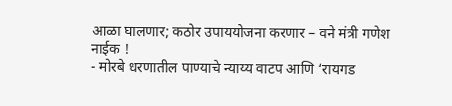आळा घालणार; कठोर उपाययोजना करणार – वने मंत्री गणेश नाईक !
- मोरबे धरणातील पाण्याचे न्याय्य वाटप आणि ‘रायगड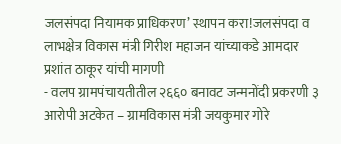जलसंपदा नियामक प्राधिकरण’ स्थापन करा!जलसंपदा व लाभक्षेत्र विकास मंत्री गिरीश महाजन यांच्याकडे आमदार प्रशांत ठाकूर यांची मागणी
- वलप ग्रामपंचायतीतील २६६० बनावट जन्मनोंदी प्रकरणी ३ आरोपी अटकेत – ग्रामविकास मंत्री जयकुमार गोरे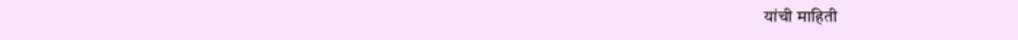यांची माहिती